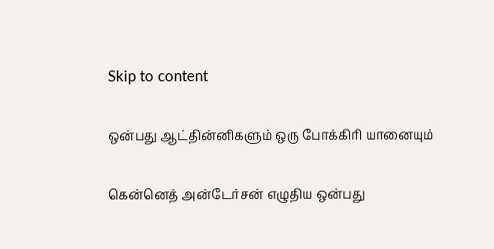Skip to content

ஒன்பது ஆட்தின்னிகளும் ஒரு போக்கிரி யானையும்

கென்னெத் அன்டேர்சன் எழுதிய ஒன்பது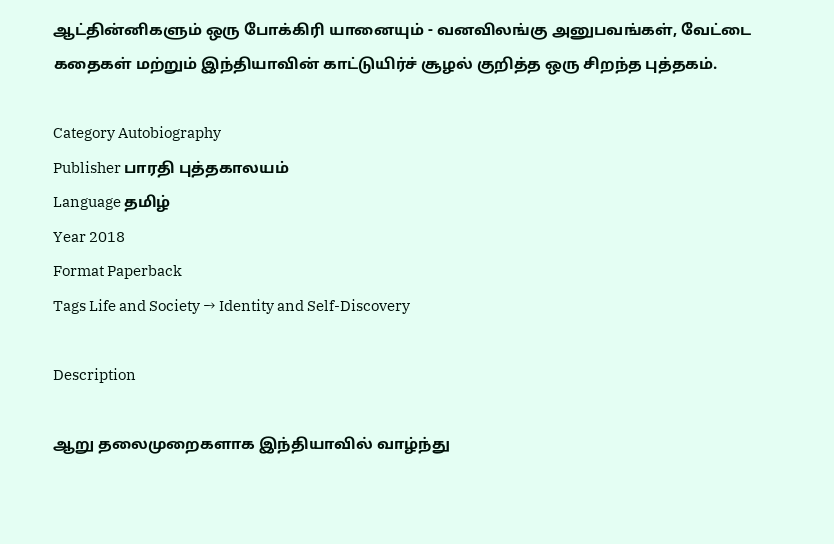ஆட்தின்னிகளும் ஒரு போக்கிரி யானையும் - வனவிலங்கு அனுபவங்கள், வேட்டை கதைகள் மற்றும் இந்தியாவின் காட்டுயிர்ச் சூழல் குறித்த ஒரு சிறந்த புத்தகம்.

Category Autobiography
Publisher பாரதி புத்தகாலயம்
Language தமிழ்
Year 2018
Format Paperback
Tags Life and Society → Identity and Self-Discovery

Description

ஆறு தலைமுறைகளாக இந்தியாவில் வாழ்ந்து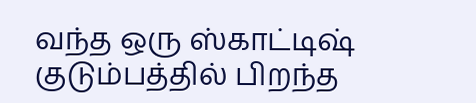வந்த ஒரு ஸ்காட்டிஷ் குடும்பத்தில் பிறந்த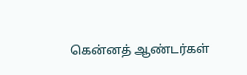கென்னத் ஆண்டர்கள்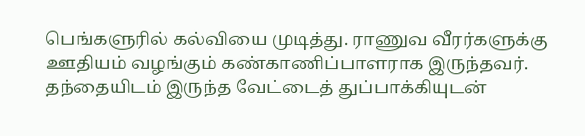பெங்களுரில் கல்வியை முடித்து. ராணுவ வீரர்களுக்கு ஊதியம் வழங்கும் கண்காணிப்பாளராக இருந்தவர். தந்தையிடம் இருந்த வேட்டைத் துப்பாக்கியுடன்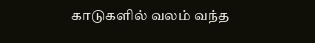காடுகளில் வலம் வந்த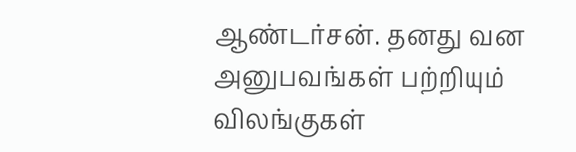ஆண்டர்சன். தனது வன அனுபவங்கள் பற்றியும் விலங்குகள்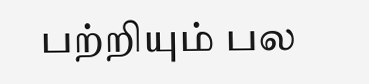பற்றியும் பல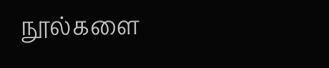நூல்களை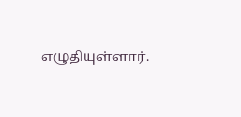எழுதியுள்ளார்.